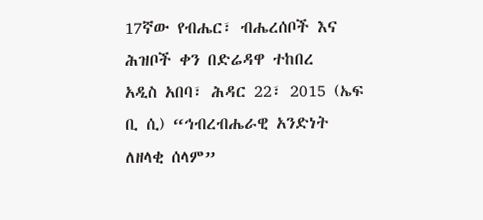17ኛው የብሔር፣ ብሔረሰቦች እና ሕዝቦች ቀን በድሬዳዋ ተከበረ
አዲስ አበባ፣ ሕዳር 22፣ 2015 (ኤፍ ቢ ሲ) “ኅብረብሔራዊ አንድነት ለዘላቂ ሰላም”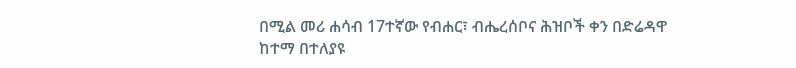በሚል መሪ ሐሳብ 17ተኛው የብሐር፣ ብሔረሰቦና ሕዝቦች ቀን በድሬዳዋ ከተማ በተለያዩ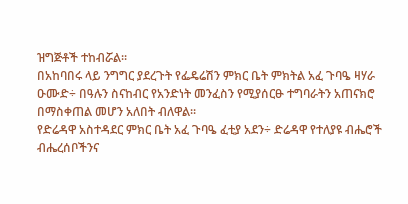ዝግጅቶች ተከብሯል፡፡
በአከባበሩ ላይ ንግግር ያደረጉት የፌዴሬሽን ምክር ቤት ምክትል አፈ ጉባዔ ዛሃራ ዑሙድ÷ በዓሉን ስናከብር የአንድነት መንፈስን የሚያሰርፁ ተግባራትን አጠናክሮ በማስቀጠል መሆን አለበት ብለዋል፡፡
የድሬዳዋ አስተዳደር ምክር ቤት አፈ ጉባዔ ፈቲያ አደን÷ ድሬዳዋ የተለያዩ ብሔሮች ብሔረሰቦችንና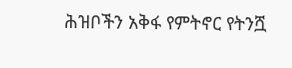ሕዝቦችን አቅፋ የምትኖር የትንሿ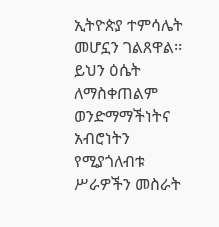ኢትዮጵያ ተምሳሌት መሆኗን ገልጸዋል፡፡
ይህን ዕሴት ለማስቀጠልም ወንድማማችነትና አብሮነትን የሚያጎለብቱ ሥራዎችን መስራት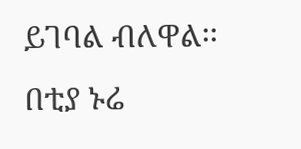ይገባል ብለዋል፡፡
በቲያ ኑሬ